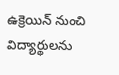ఉక్రెయిన్ నుంచి విద్యార్థులను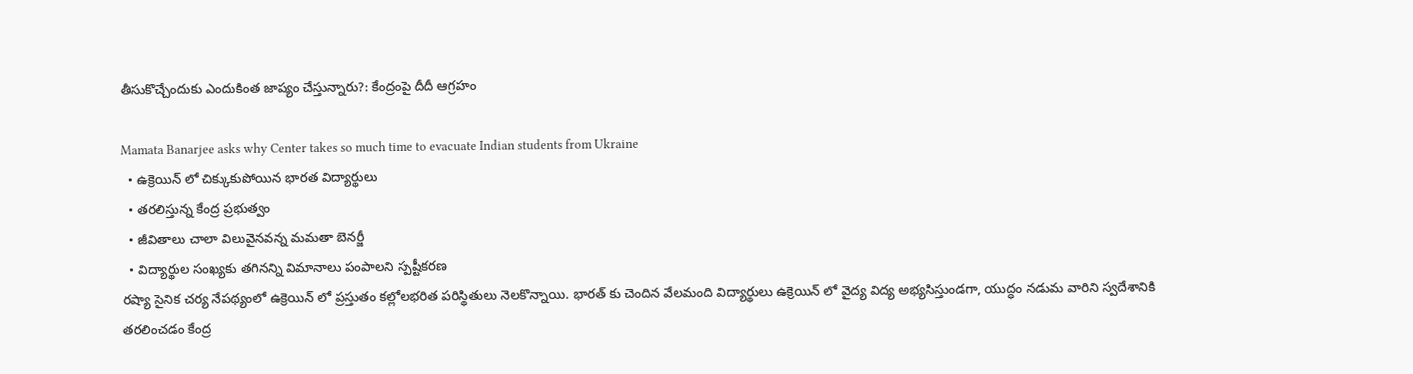తీసుకొచ్చేందుకు ఎందుకింత జాప్యం చేస్తున్నారు?: కేంద్రంపై దీదీ ఆగ్రహం

Mamata Banarjee asks why Center takes so much time to evacuate Indian students from Ukraine
  • ఉక్రెయిన్ లో చిక్కుకుపోయిన భారత విద్యార్థులు
  • తరలిస్తున్న కేంద్ర ప్రభుత్వం
  • జీవితాలు చాలా విలువైనవన్న మమతా బెనర్జీ
  • విద్యార్థుల సంఖ్యకు తగినన్ని విమానాలు పంపాలని స్పష్టీకరణ
రష్యా సైనిక చర్య నేపథ్యంలో ఉక్రెయిన్ లో ప్రస్తుతం కల్లోలభరిత పరిస్థితులు నెలకొన్నాయి. భారత్ కు చెందిన వేలమంది విద్యార్థులు ఉక్రెయిన్ లో వైద్య విద్య అభ్యసిస్తుండగా, యుద్ధం నడుమ వారిని స్వదేశానికి తరలించడం కేంద్ర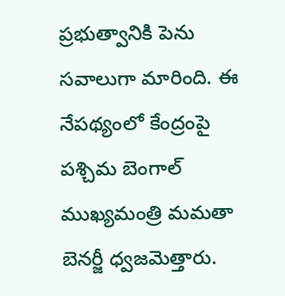ప్రభుత్వానికి పెను సవాలుగా మారింది. ఈ నేపథ్యంలో కేంద్రంపై పశ్చిమ బెంగాల్ ముఖ్యమంత్రి మమతా బెనర్జీ ధ్వజమెత్తారు.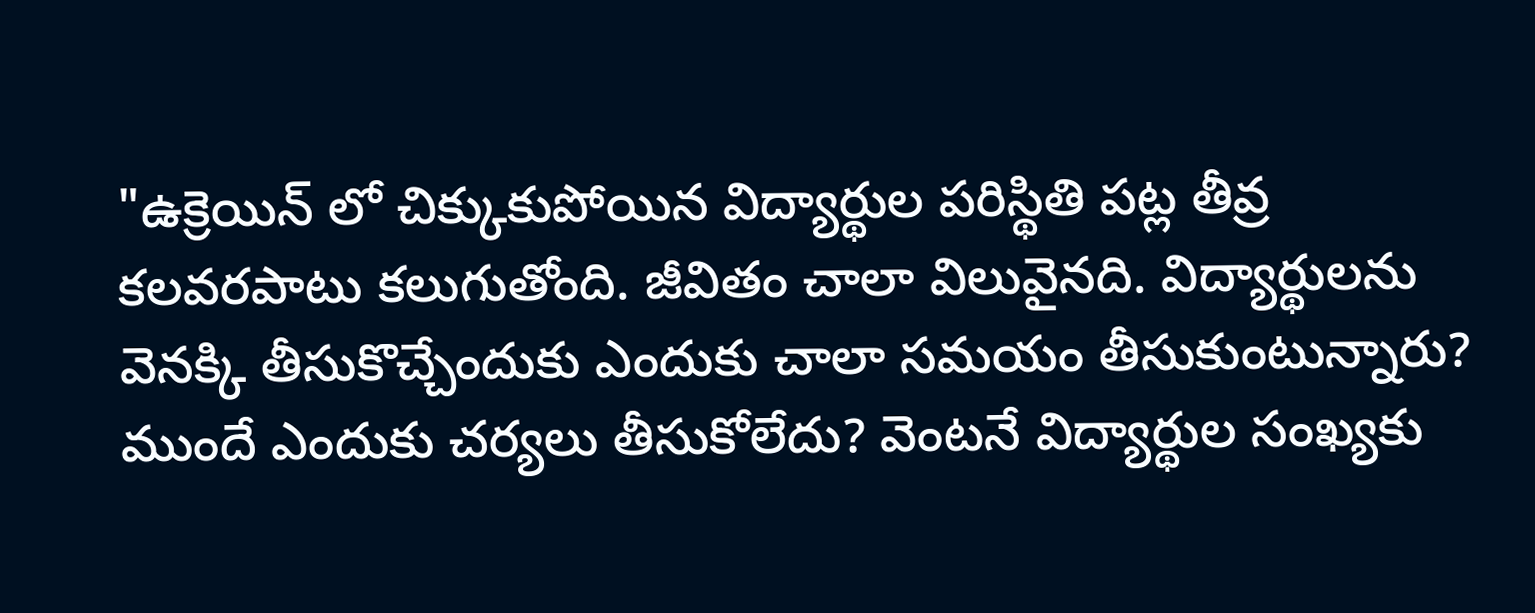"ఉక్రెయిన్ లో చిక్కుకుపోయిన విద్యార్థుల పరిస్థితి పట్ల తీవ్ర కలవరపాటు కలుగుతోంది. జీవితం చాలా విలువైనది. విద్యార్థులను వెనక్కి తీసుకొచ్చేందుకు ఎందుకు చాలా సమయం తీసుకుంటున్నారు? ముందే ఎందుకు చర్యలు తీసుకోలేదు? వెంటనే విద్యార్థుల సంఖ్యకు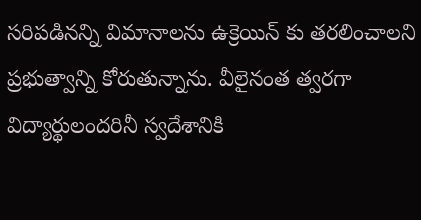సరిపడినన్ని విమానాలను ఉక్రెయిన్ కు తరలించాలని ప్రభుత్వాన్ని కోరుతున్నాను. వీలైనంత త్వరగా విద్యార్థులందరినీ స్వదేశానికి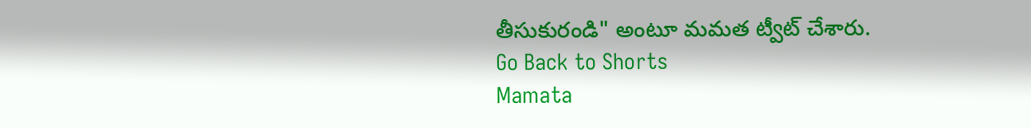తీసుకురండి" అంటూ మమత ట్వీట్ చేశారు.
Go Back to Shorts
Mamata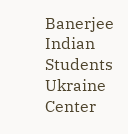Banerjee
Indian Students
Ukraine
Center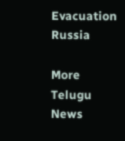Evacuation
Russia

More Telugu News